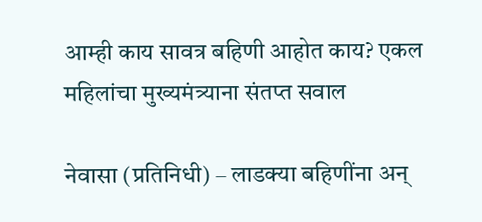आम्ही काय सावत्र बहिणी आहोत काय? एकल महिलांचा मुख्यमंत्र्याना संतप्त सवाल

नेवासा (प्रतिनिधी) – लाडक्या बहिणींना अन्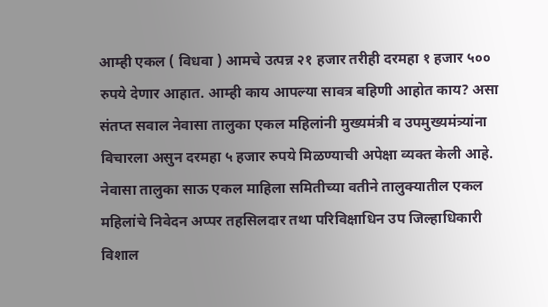आम्ही एकल ( विधवा ) आमचे उत्पन्न २१ हजार तरीही दरमहा १ हजार ५०० रुपये देणार आहात. आम्ही काय आपल्या सावत्र बहिणी आहोत काय? असा संतप्त सवाल नेवासा तालुका एकल महिलांनी मुख्यमंत्री व उपमुख्यमंत्र्यांना विचारला असुन दरमहा ५ हजार रुपये मिळण्याची अपेक्षा व्यक्त केली आहे.
नेवासा तालुका साऊ एकल माहिला समितीच्या वतीने तालुक्यातील एकल महिलांचे निवेदन अप्पर तहसिलदार तथा परिविक्षाधिन उप जिल्हाधिकारी विशाल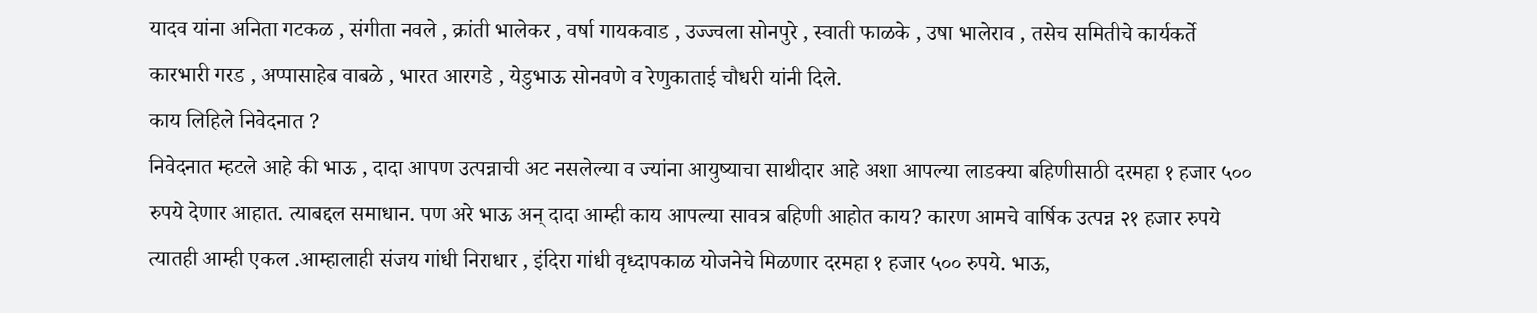यादव यांना अनिता गटकळ , संगीता नवले , क्रांती भालेकर , वर्षा गायकवाड , उज्ज्वला सोनपुरे , स्वाती फाळके , उषा भालेराव , तसेच समितीचे कार्यकर्ते कारभारी गरड , अप्पासाहेब वाबळे , भारत आरगडे , येडुभाऊ सोनवणे व रेणुकाताई चौधरी यांनी दिले.
काय लिहिले निवेदनात ?
निवेदनात म्हटले आहे की भाऊ , दादा आपण उत्पन्नाची अट नसलेल्या व ज्यांना आयुष्याचा साथीदार आहे अशा आपल्या लाडक्या बहिणीसाठी दरमहा १ हजार ५०० रुपये देणार आहात. त्याबद्दल समाधान. पण अरे भाऊ अन् दादा आम्ही काय आपल्या सावत्र बहिणी आहोत काय? कारण आमचे वार्षिक उत्पन्न २१ हजार रुपये त्यातही आम्ही एकल .आम्हालाही संजय गांधी निराधार , इंदिरा गांधी वृध्दापकाळ योजनेचे मिळणार दरमहा १ हजार ५०० रुपये. भाऊ,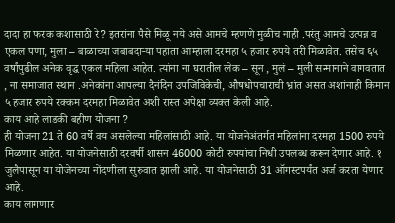दादा हा फरक कशासाठी रे? इतरांना पैसे मिळू नये असे आमचे म्हणणे मुळीच नाही .परंतु आमचे उत्पन्न व एकल पणा, मुला – बाळाच्या जबाबदाऱ्या पहाता आम्हाला दरमहा ५ हजार रुपये तरी मिळावेत. तसेच ६५ वर्षांपुढील अनेक वृद्ध एकल महिला आहेत. त्यांना ना घरातील लेक – सून , मुलं – मुली सन्मानाने वागवतात , ना समाजात स्थान .अनेकांना आपल्या दैनंदिन उपजिविकेची, औषधोपचाराची भ्रांत असत अशांनाही किमान ५ हजार रुपये रक्कम दरमहा मिळावेत अशी रास्त अपेक्षा व्यक्त केली आहे.
काय आहे लाडकी बहीण योजना ?
ही योजना 21 ते 60 वर्षे वय असलेल्या महिलांसाठी आहे. या योजनेअंतर्गत महिलांना दरमहा 1500 रुपये मिळणार आहेत. या योजनेसाठी दरवर्षी शासन 46000 कोटी रुपयांचा निधी उपलब्ध करून देणार आहे. १ जुलैपासून या योजेनच्या नोंदणीला सुरुवात झाली आहे. या योजनेसाठी 31 ऑगस्टपर्यंत अर्ज करता येणार आहे.
काय लागणार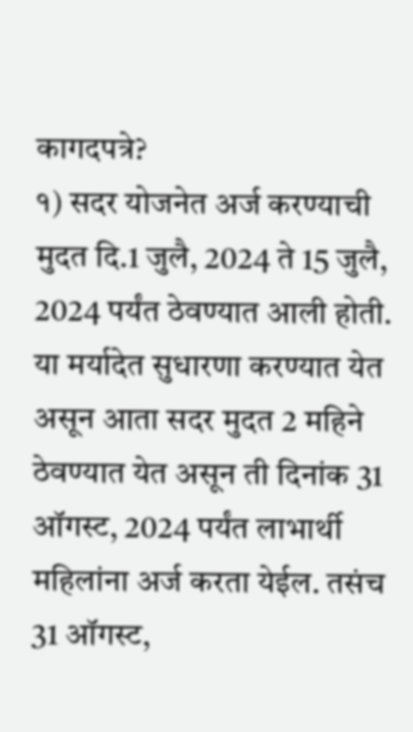कागदपत्रे?
१) सदर योजनेत अर्ज करण्याची मुदत दि.1 जुलै, 2024 ते 15 जुलै, 2024 पर्यंत ठेवण्यात आली होती. या मर्यादेत सुधारणा करण्यात येत असून आता सदर मुदत 2 महिने ठेवण्यात येत असून ती दिनांक 31 ऑगस्ट, 2024 पर्यंत लाभार्थी महिलांना अर्ज करता येईल. तसंच 31 ऑगस्ट,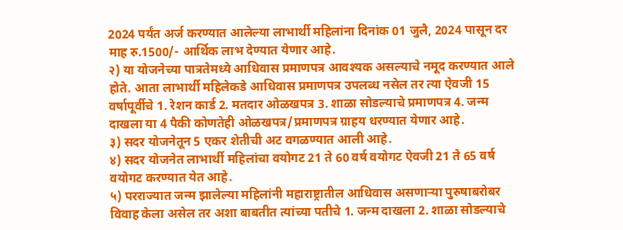2024 पर्यंत अर्ज करण्यात आलेल्या लाभार्थी महिलांना दिनांक 01 जुलै, 2024 पासून दर माह रु.1500/- आर्थिक लाभ देण्यात येणार आहे.
२) या योजनेच्या पात्रतेमध्ये आधिवास प्रमाणपत्र आवश्यक असल्याचे नमूद करण्यात आले होते. आता लाभार्थी महिलेकडे आधिवास प्रमाणपत्र उपलब्ध नसेल तर त्या ऐवजी 15 वर्षापूर्वीचे 1. रेशन कार्ड 2. मतदार ओळखपत्र 3. शाळा सोडल्याचे प्रमाणपत्र 4. जन्म दाखला या 4 पैकी कोणतेही ओळखपत्र/प्रमाणपत्र ग्राहय धरण्यात येणार आहे.
३) सदर योजनेतून 5 एकर शेतीची अट वगळण्यात आली आहे.
४) सदर योजनेत लाभार्थी महिलांचा वयोगट 21 ते 60 वर्ष वयोगट ऐवजी 21 ते 65 वर्ष वयोगट करण्यात येत आहे.
५) परराज्यात जन्म झालेल्या महिलांनी महाराष्ट्रातील आधिवास असणाऱ्या पुरुषाबरोबर विवाह केला असेल तर अशा बाबतीत त्यांच्या पतीचे 1. जन्म दाखला 2. शाळा सोडल्याचे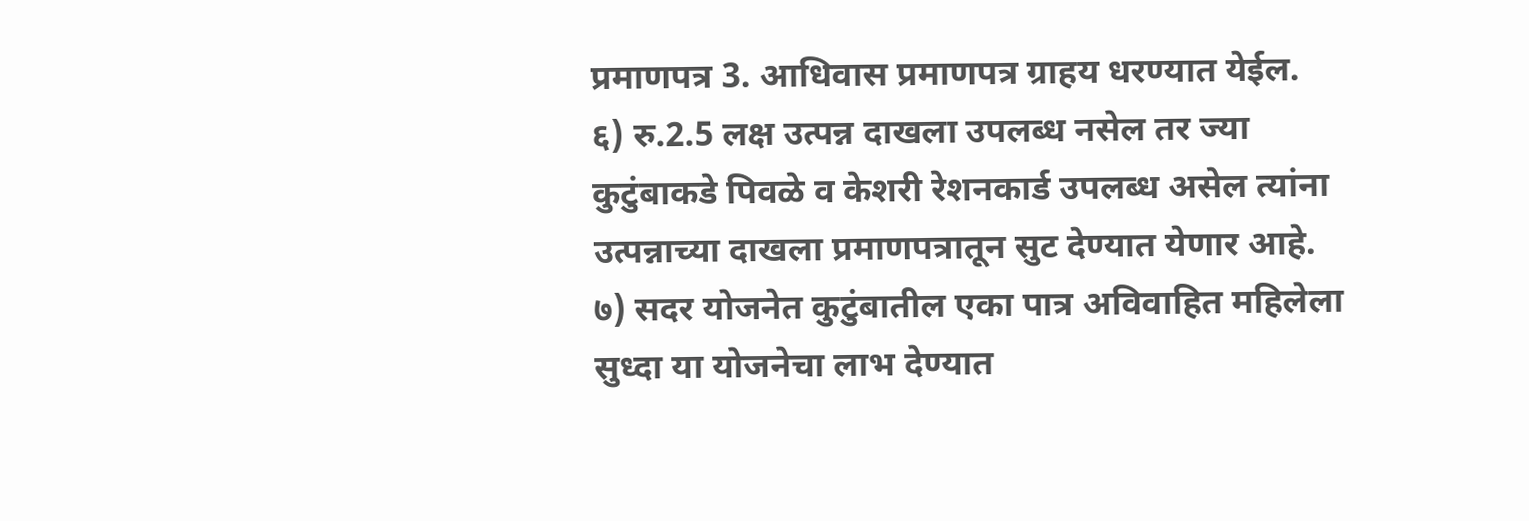प्रमाणपत्र 3. आधिवास प्रमाणपत्र ग्राहय धरण्यात येईल.
६) रु.2.5 लक्ष उत्पन्न दाखला उपलब्ध नसेल तर ज्या कुटुंबाकडे पिवळे व केशरी रेशनकार्ड उपलब्ध असेल त्यांना उत्पन्नाच्या दाखला प्रमाणपत्रातून सुट देण्यात येणार आहे.
७) सदर योजनेत कुटुंबातील एका पात्र अविवाहित महिलेला सुध्दा या योजनेचा लाभ देण्यात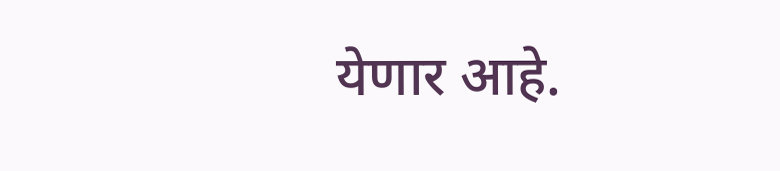येणार आहे.